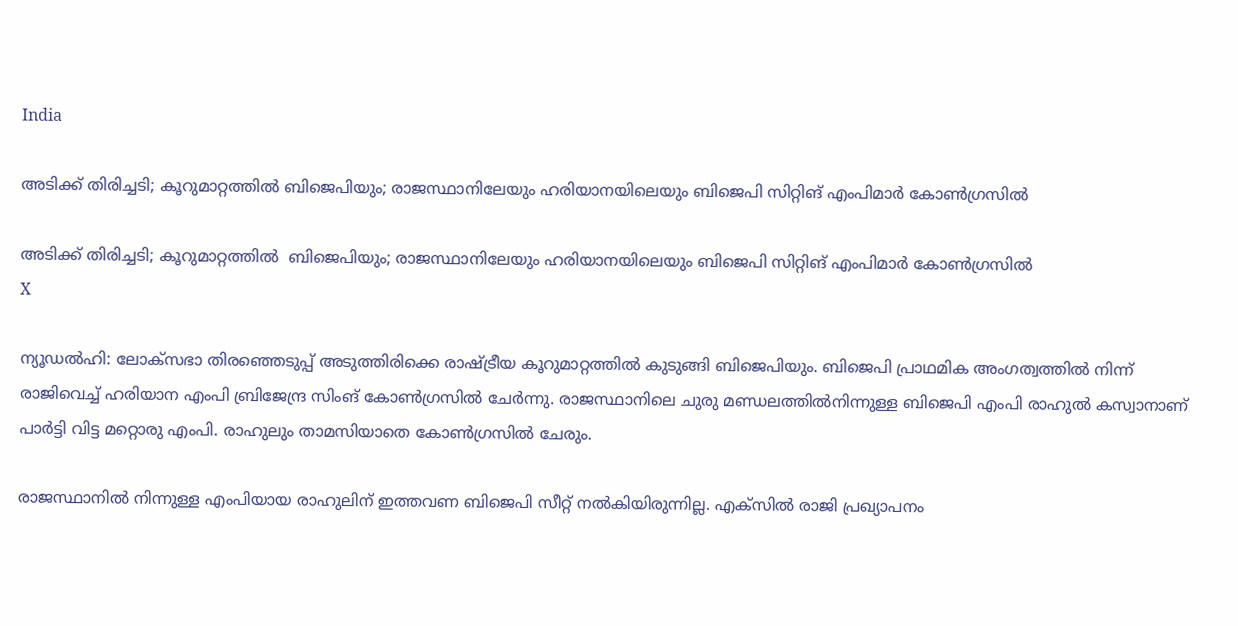India

അടിക്ക് തിരിച്ചടി; കൂറുമാറ്റത്തില്‍ ബിജെപിയും; രാജസ്ഥാനിലേയും ഹരിയാനയിലെയും ബിജെപി സിറ്റിങ് എംപിമാര്‍ കോണ്‍ഗ്രസില്‍

അടിക്ക് തിരിച്ചടി; കൂറുമാറ്റത്തില്‍  ബിജെപിയും; രാജസ്ഥാനിലേയും ഹരിയാനയിലെയും ബിജെപി സിറ്റിങ് എംപിമാര്‍ കോണ്‍ഗ്രസില്‍
X

ന്യൂഡല്‍ഹി: ലോക്‌സഭാ തിരഞ്ഞെടുപ്പ് അടുത്തിരിക്കെ രാഷ്ട്രീയ കൂറുമാറ്റത്തില്‍ കുടുങ്ങി ബിജെപിയും. ബിജെപി പ്രാഥമിക അംഗത്വത്തില്‍ നിന്ന് രാജിവെച്ച് ഹരിയാന എംപി ബ്രിജേന്ദ്ര സിംങ് കോണ്‍ഗ്രസില്‍ ചേര്‍ന്നു. രാജസ്ഥാനിലെ ചുരു മണ്ഡലത്തില്‍നിന്നുള്ള ബിജെപി എംപി രാഹുല്‍ കസ്വാനാണ് പാര്‍ട്ടി വിട്ട മറ്റൊരു എംപി. രാഹുലും താമസിയാതെ കോണ്‍ഗ്രസില്‍ ചേരും.

രാജസ്ഥാനില്‍ നിന്നുള്ള എംപിയായ രാഹുലിന് ഇത്തവണ ബിജെപി സീറ്റ് നല്‍കിയിരുന്നില്ല. എക്സില്‍ രാജി പ്രഖ്യാപനം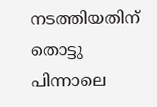നടത്തിയതിന് തൊട്ടു പിന്നാലെ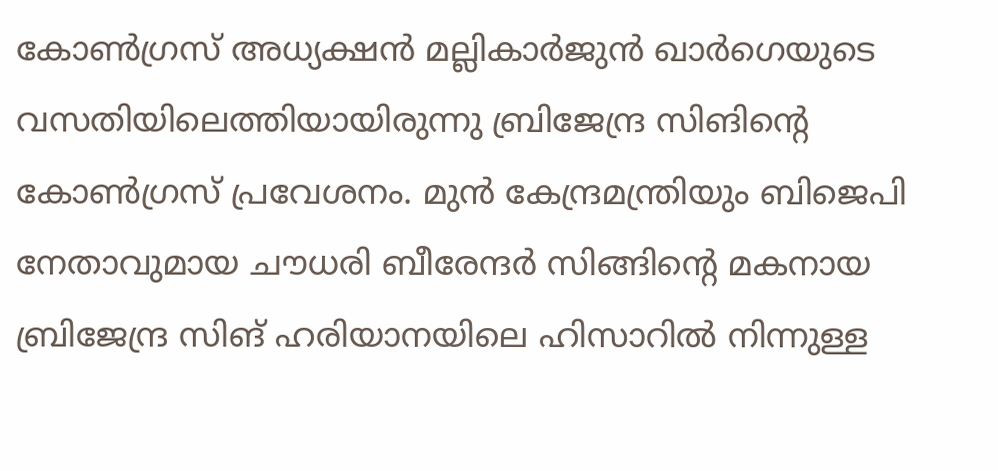കോണ്‍ഗ്രസ് അധ്യക്ഷന്‍ മല്ലികാര്‍ജുന്‍ ഖാര്‍ഗെയുടെ വസതിയിലെത്തിയായിരുന്നു ബ്രിജേന്ദ്ര സിങിന്റെ കോണ്‍ഗ്രസ് പ്രവേശനം. മുന്‍ കേന്ദ്രമന്ത്രിയും ബിജെപി നേതാവുമായ ചൗധരി ബീരേന്ദര്‍ സിങ്ങിന്റെ മകനായ ബ്രിജേന്ദ്ര സിങ് ഹരിയാനയിലെ ഹിസാറില്‍ നിന്നുള്ള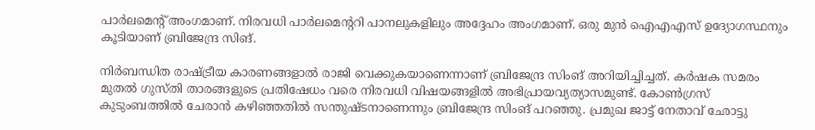പാര്‍ലമെന്റ് അംഗമാണ്. നിരവധി പാര്‍ലമെന്ററി പാനലുകളിലും അദ്ദേഹം അംഗമാണ്. ഒരു മുന്‍ ഐഎഎസ് ഉദ്യോഗസ്ഥനും കൂടിയാണ് ബ്രിജേന്ദ്ര സിങ്.

നിര്‍ബന്ധിത രാഷ്ട്രീയ കാരണങ്ങളാല്‍ രാജി വെക്കുകയാണെന്നാണ് ബ്രിജേന്ദ്ര സിംങ് അറിയിച്ചിച്ചത്. കര്‍ഷക സമരം മുതല്‍ ഗുസ്തി താരങ്ങളുടെ പ്രതിഷേധം വരെ നിരവധി വിഷയങ്ങളില്‍ അഭിപ്രായവ്യത്യാസമുണ്ട്. കോണ്‍ഗ്രസ് കുടുംബത്തില്‍ ചേരാന്‍ കഴിഞ്ഞതില്‍ സന്തുഷ്ടനാണെന്നും ബ്രിജേന്ദ്ര സിംങ് പറഞ്ഞു. പ്രമുഖ ജാട്ട് നേതാവ് ഛോട്ടു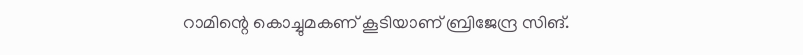റാമിന്റെ കൊച്ചുമകണ് കൂടിയാണ് ബ്രിജേന്ദ്ര സിങ്.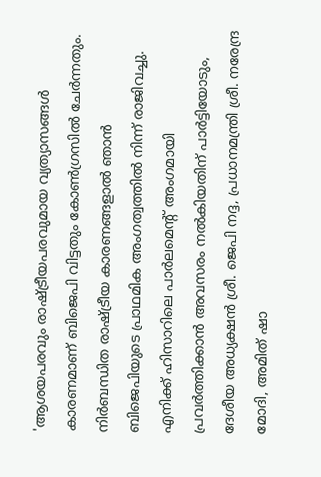'ആശയപരവും രാഷ്ട്രീയപരവുമായ വ്യത്യാസങ്ങള്‍ കാരണമാണ് ബിജെപി വിട്ടതും കോണ്‍ഗ്രസില്‍ ചേര്‍ന്നതും. നിര്‍ബന്ധിത രാഷ്ട്രീയ കാരണങ്ങളാല്‍ ഞാന്‍ ബിജെപിയുടെ പ്രാഥമിക അംഗത്വത്തില്‍ നിന്ന് രാജിവച്ചു. എനിക്ക് ഹിസാറിലെ പാര്‍ലമെന്റ് അംഗമായി പ്രവര്‍ത്തിക്കാന്‍ അവസരം നല്‍കിയതിന് പാര്‍ട്ടിയോടും, ദേശീയ അധ്യക്ഷന്‍ ശ്രീ. ജെപി നദ്ദ, പ്രധാനമന്ത്രി ശ്രീ. നരേന്ദ്ര മോദി, അമിത് ഷാ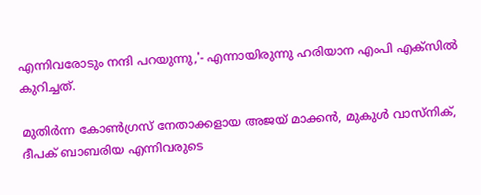എന്നിവരോടും നന്ദി പറയുന്നു,'- എന്നായിരുന്നു ഹരിയാന എംപി എക്‌സില്‍ കുറിച്ചത്.

മുതിര്‍ന്ന കോണ്‍ഗ്രസ് നേതാക്കളായ അജയ് മാക്കന്‍, മുകുള്‍ വാസ്നിക്, ദീപക് ബാബരിയ എന്നിവരുടെ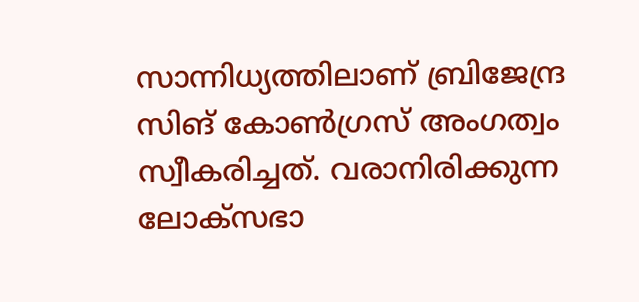സാന്നിധ്യത്തിലാണ് ബ്രിജേന്ദ്ര സിങ് കോണ്‍ഗ്രസ് അംഗത്വം സ്വീകരിച്ചത്. വരാനിരിക്കുന്ന ലോക്‌സഭാ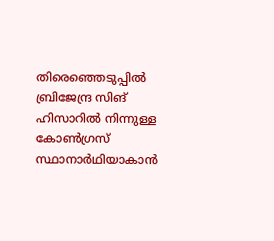തിരെഞ്ഞെടുപ്പില്‍ ബ്രിജേന്ദ്ര സിങ് ഹിസാറില്‍ നിന്നുള്ള കോണ്‍ഗ്രസ് സ്ഥാനാര്‍ഥിയാകാന്‍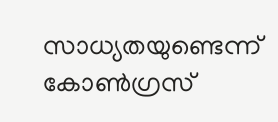സാധ്യതയുണ്ടെന്ന് കോണ്‍ഗ്രസ്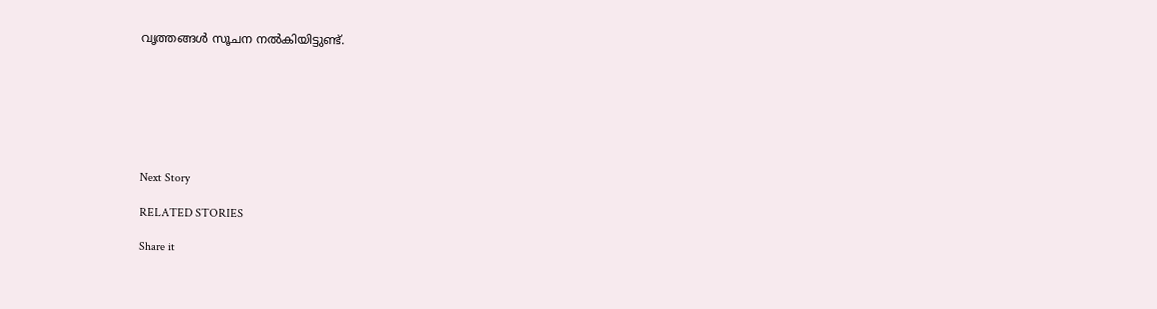വൃത്തങ്ങള്‍ സൂചന നല്‍കിയിട്ടുണ്ട്.







Next Story

RELATED STORIES

Share it